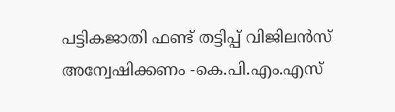പട്ടികജാതി ഫണ്ട് തട്ടിപ്പ് വിജിലൻസ് അന്വേഷിക്കണം -കെ.പി.എം.എസ്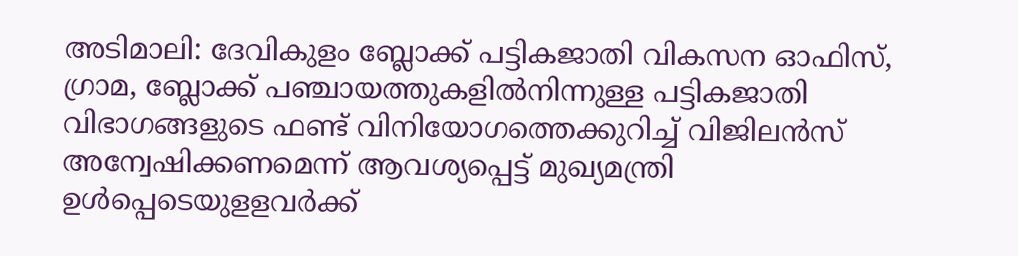അടിമാലി: ദേവികുളം ബ്ലോക്ക് പട്ടികജാതി വികസന ഓഫിസ്, ഗ്രാമ, ബ്ലോക്ക് പഞ്ചായത്തുകളിൽനിന്നുള്ള പട്ടികജാതി വിഭാഗങ്ങളുടെ ഫണ്ട് വിനിയോഗത്തെക്കുറിച്ച് വിജിലൻസ് അന്വേഷിക്കണമെന്ന് ആവശ്യപ്പെട്ട് മുഖ്യമന്ത്രി ഉൾപ്പെടെയുളളവർക്ക്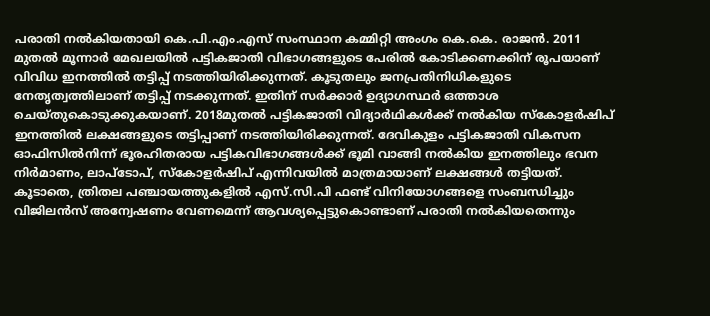പരാതി നൽകിയതായി കെ.പി.എം.എസ് സംസ്ഥാന കമ്മിറ്റി അംഗം കെ.കെ. രാജൻ. 2011 മുതൽ മൂന്നാർ മേഖലയിൽ പട്ടികജാതി വിഭാഗങ്ങളുടെ പേരിൽ കോടിക്കണക്കിന് രൂപയാണ് വിവിധ ഇനത്തിൽ തട്ടിപ്പ് നടത്തിയിരിക്കുന്നത്. കൂടുതലും ജനപ്രതിനിധികളുടെ നേതൃത്വത്തിലാണ് തട്ടിപ്പ് നടക്കുന്നത്. ഇതിന് സർക്കാർ ഉദ്യാഗസ്ഥർ ഒത്താശ ചെയ്തുകൊടുക്കുകയാണ്. 2018മുതൽ പട്ടികജാതി വിദ്യാർഥികൾക്ക് നൽകിയ സ്കോളർഷിപ് ഇനത്തിൽ ലക്ഷങ്ങളുടെ തട്ടിപ്പാണ് നടത്തിയിരിക്കുന്നത്. ദേവികുളം പട്ടികജാതി വികസന ഓഫിസിൽനിന്ന് ഭൂരഹിതരായ പട്ടികവിഭാഗങ്ങൾക്ക് ഭൂമി വാങ്ങി നൽകിയ ഇനത്തിലും ഭവന നിർമാണം, ലാപ്ടോപ്, സ്കോളർഷിപ് എന്നിവയിൽ മാത്രമായാണ് ലക്ഷങ്ങൾ തട്ടിയത്. കൂടാതെ, ത്രിതല പഞ്ചായത്തുകളിൽ എസ്.സി.പി ഫണ്ട് വിനിയോഗങ്ങളെ സംബന്ധിച്ചും വിജിലൻസ് അന്വേഷണം വേണമെന്ന് ആവശ്യപ്പെട്ടുകൊണ്ടാണ് പരാതി നൽകിയതെന്നും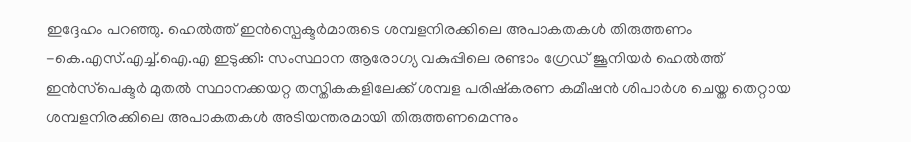ഇദ്ദേഹം പറഞ്ഞു. ഹെൽത്ത് ഇൻസ്പെക്ടർമാരുടെ ശമ്പളനിരക്കിലെ അപാകതകൾ തിരുത്തണം -കെ.എസ്.എച്ച്.ഐ.എ ഇടുക്കി: സംസ്ഥാന ആരോഗ്യ വകുപ്പിലെ രണ്ടാം ഗ്രേഡ് ജൂനിയർ ഹെൽത്ത് ഇൻസ്‌പെക്ടർ മുതൽ സ്ഥാനക്കയറ്റ തസ്തികകളിലേക്ക് ശമ്പള പരിഷ്‌കരണ കമീഷൻ ശിപാർശ ചെയ്ത തെറ്റായ ശമ്പളനിരക്കിലെ അപാകതകൾ അടിയന്തരമായി തിരുത്തണമെന്നും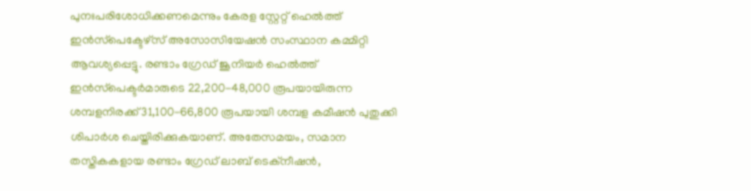പുനഃപരിശോധിക്കണമെന്നും കേരള സ്റ്റേറ്റ് ഹെൽത്ത്‌ ഇൻസ്‌പെക്ടേഴ്സ് അസോസിയേഷൻ സംസ്ഥാന കമ്മിറ്റി ആവശ്യപ്പെട്ടു. രണ്ടാം ഗ്രേഡ് ജൂനിയർ ഹെൽത്ത് ഇൻസ്‌പെക്ടർമാരുടെ 22,200-48,000 രൂപയായിരുന്ന ശമ്പളനിരക്ക് 31,100-66,800 രൂപയായി ശമ്പള കമീഷൻ പുതുക്കി ശിപാർശ ചെയ്തിരിക്കുകയാണ്. അതേസമയം, സമാന തസ്തികകളായ രണ്ടാം ഗ്രേഡ് ലാബ് ടെക്‌നീഷൻ,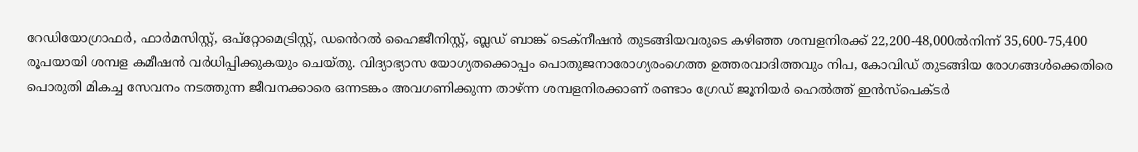റേഡിയോഗ്രാഫർ, ഫാർമസിസ്റ്റ്, ഒപ്‌റ്റോമെട്രിസ്റ്റ്, ഡൻെറൽ ഹൈജീനിസ്റ്റ്, ബ്ലഡ് ബാങ്ക് ടെക്‌നീഷൻ തുടങ്ങിയവരുടെ കഴിഞ്ഞ ശമ്പളനിരക്ക് 22,200-48,000ൽനിന്ന് 35,600-75,400 രൂപയായി ശമ്പള കമീഷൻ വർധിപ്പിക്കുകയും ചെയ്തു. വിദ്യാഭ്യാസ യോഗ്യതക്കൊപ്പം പൊതുജനാരോഗ്യരംഗെത്ത ഉത്തരവാദിത്തവും നിപ, കോവിഡ് തുടങ്ങിയ രോഗങ്ങൾക്കെതിരെ പൊരുതി മികച്ച സേവനം നടത്തുന്ന ജീവനക്കാരെ ഒന്നടങ്കം അവഗണിക്കുന്ന താഴ്ന്ന ശമ്പളനിരക്കാണ് രണ്ടാം ഗ്രേഡ് ജൂനിയർ ഹെൽത്ത് ഇൻസ്‌പെക്ടർ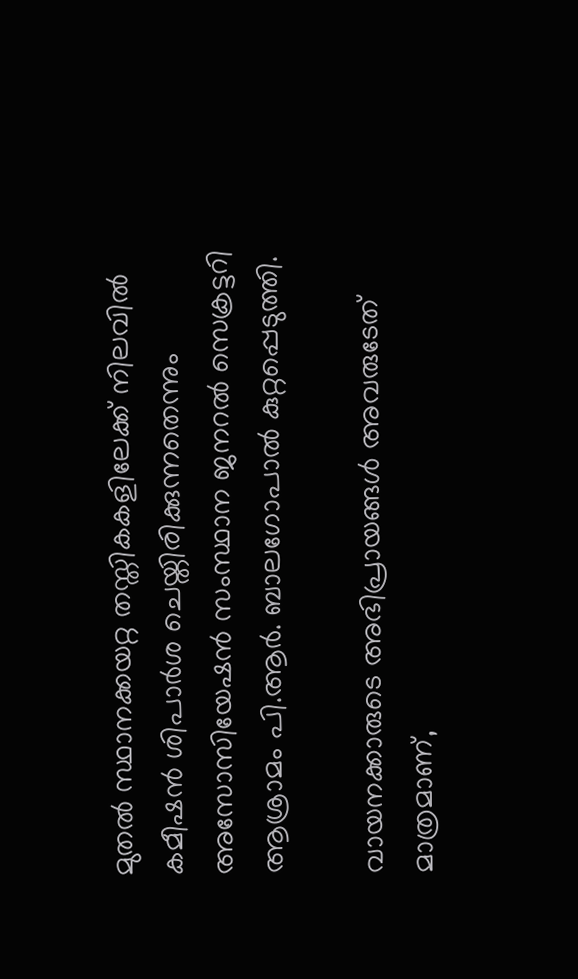മുതൽ സ്ഥാനക്കയറ്റ തസ്തികകളിലേക്ക് നിലവിൽ കമീഷൻ ശിപാർശ ചെയ്തിരിക്കുന്നതെന്നും അസോസിയേഷൻ സംസ്ഥാന ജനറൽ സെക്രട്ടറി ആശ്രാമം പി.ആർ. ബാലഗോപാൽ കുറ്റപ്പെടുത്തി.

വായനക്കാരുടെ അഭിപ്രായങ്ങള്‍ അവരുടേത് മാത്രമാണ്,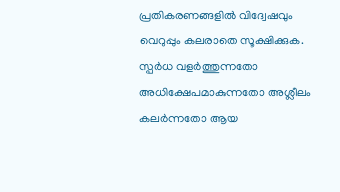പ്രതികരണങ്ങളിൽ വിദ്വേഷവും വെറുപ്പും കലരാതെ സൂക്ഷിക്കുക. സ്പർധ വളർത്തുന്നതോ അധിക്ഷേപമാകുന്നതോ അശ്ലീലം കലർന്നതോ ആയ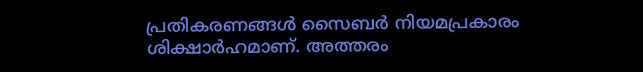പ്രതികരണങ്ങൾ സൈബർ നിയമപ്രകാരം ശിക്ഷാർഹമാണ്. അത്തരം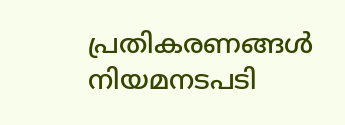പ്രതികരണങ്ങൾ നിയമനടപടി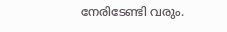നേരിടേണ്ടി വരും.